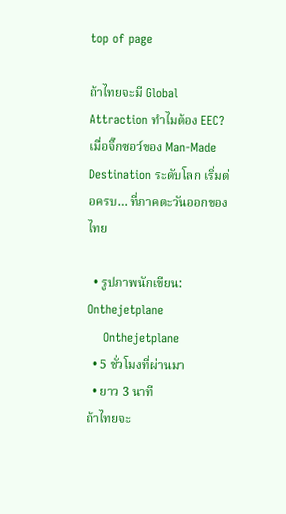top of page

ถ้าไทยจะมี Global Attraction ทำไมต้อง EEC? เมื่อจิ๊กซอว์ของ Man-Made Destination ระดับโลก เริ่มต่อครบ… ที่ภาคตะวันออกของไทย

  • รูปภาพนักเขียน: Onthejetplane
    Onthejetplane
  • 5 ชั่วโมงที่ผ่านมา
  • ยาว 3 นาที
ถ้าไทยจะ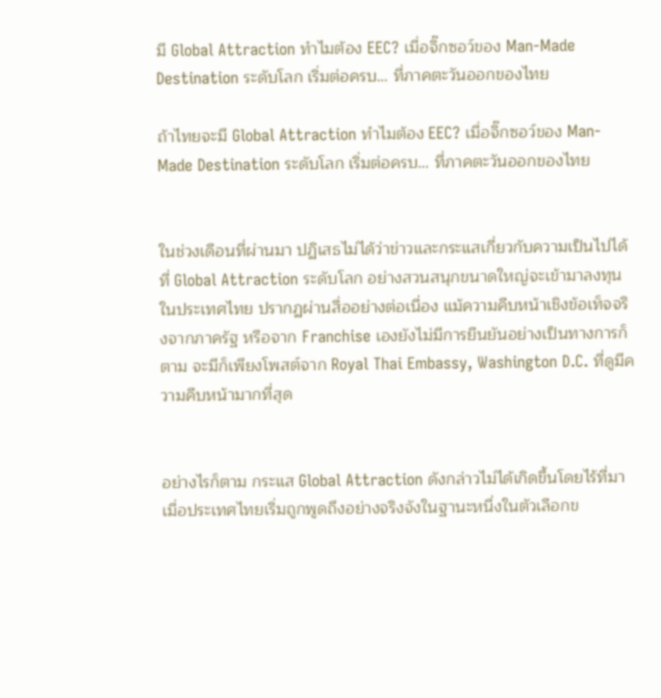มี Global Attraction ทำไมต้อง EEC? เมื่อจิ๊กซอว์ของ Man-Made Destination ระดับโลก เริ่มต่อครบ… ที่ภาคตะวันออกของไทย

ถ้าไทยจะมี Global Attraction ทำไมต้อง EEC? เมื่อจิ๊กซอว์ของ Man-Made Destination ระดับโลก เริ่มต่อครบ… ที่ภาคตะวันออกของไทย


ในช่วงเดือนที่ผ่านมา ปฏิเสธไม่ได้ว่าข่าวและกระแสเกี่ยวกับความเป็นไปได้ที่ Global Attraction ระดับโลก อย่างสวนสนุกขนาดใหญ่จะเข้ามาลงทุนในประเทศไทย ปรากฏผ่านสื่ออย่างต่อเนื่อง แม้ความคืบหน้าเชิงข้อเท็จจริงจากภาครัฐ หรือจาก Franchise เองยังไม่มีการยืนยันอย่างเป็นทางการก็ตาม จะมีก็เพียงโพสต์จาก Royal Thai Embassy, Washington D.C. ที่ดูมีความคืบหน้ามากที่สุด


อย่างไรก็ตาม กระแส Global Attraction ดังกล่าวไม่ได้เกิดขึ้นโดยไร้ที่มา เมื่อประเทศไทยเริ่มถูกพูดถึงอย่างจริงจังในฐานะหนึ่งในตัวเลือกข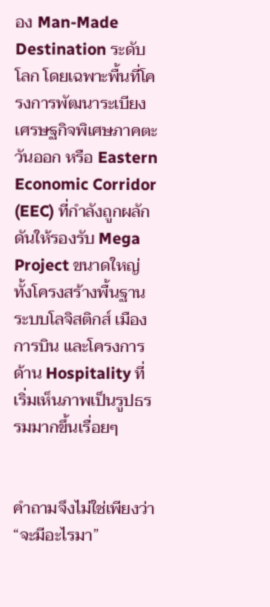อง Man-Made Destination ระดับโลก โดยเฉพาะพื้นที่โครงการพัฒนาระเบียงเศรษฐกิจพิเศษภาคตะวันออก หรือ Eastern Economic Corridor (EEC) ที่กำลังถูกผลักดันให้รองรับ Mega Project ขนาดใหญ่ ทั้งโครงสร้างพื้นฐาน ระบบโลจิสติกส์ เมืองการบิน และโครงการด้าน Hospitality ที่เริ่มเห็นภาพเป็นรูปธรรมมากขึ้นเรื่อยๆ


คำถามจึงไม่ใช่เพียงว่า “จะมีอะไรมา”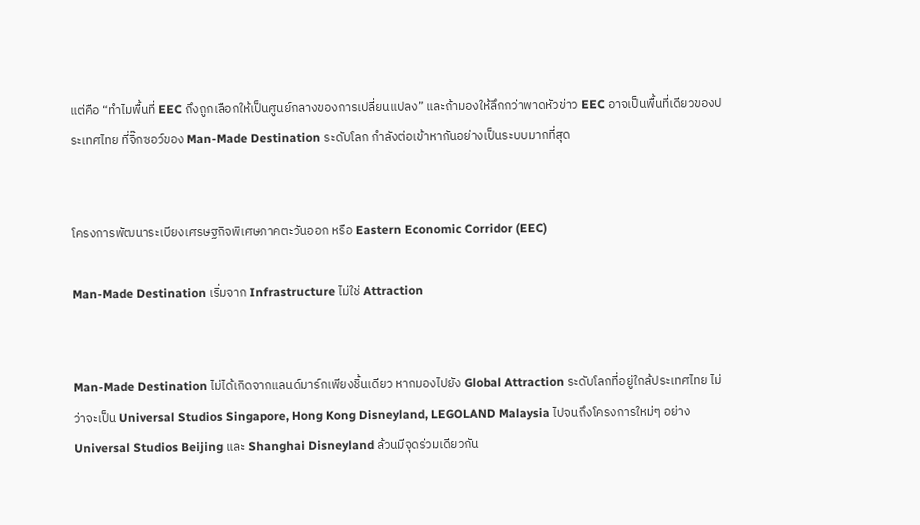แต่คือ “ทำไมพื้นที่ EEC ถึงถูกเลือกให้เป็นศูนย์กลางของการเปลี่ยนแปลง” และถ้ามองให้ลึกกว่าพาดหัวข่าว EEC อาจเป็นพื้นที่เดียวของประเทศไทย ที่จิ๊กซอว์ของ Man-Made Destination ระดับโลก กำลังต่อเข้าหากันอย่างเป็นระบบมากที่สุด


โครงการพัฒนาระเบียงเศรษฐกิจพิเศษภาคตะวันออก หรือ Eastern Economic Corridor (EEC)

Man-Made Destination เริ่มจาก Infrastructure ไม่ใช่ Attraction


Man-Made Destination ไม่ได้เกิดจากแลนด์มาร์กเพียงชิ้นเดียว หากมองไปยัง Global Attraction ระดับโลกที่อยู่ใกล้ประเทศไทย ไม่ว่าจะเป็น Universal Studios Singapore, Hong Kong Disneyland, LEGOLAND Malaysia ไปจนถึงโครงการใหม่ๆ อย่าง Universal Studios Beijing และ Shanghai Disneyland ล้วนมีจุดร่วมเดียวกัน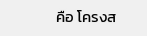คือ โครงส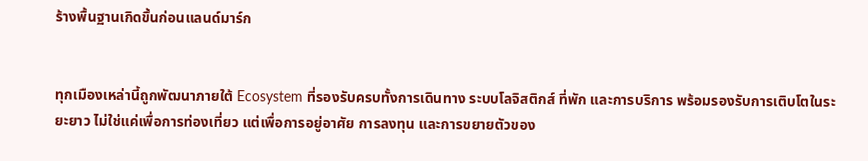ร้างพื้นฐานเกิดขึ้นก่อนแลนด์มาร์ก


ทุกเมืองเหล่านี้ถูกพัฒนาภายใต้ Ecosystem ที่รองรับครบทั้งการเดินทาง ระบบโลจิสติกส์ ที่พัก และการบริการ พร้อมรองรับการเติบโตในระยะยาว ไม่ใช่แค่เพื่อการท่องเที่ยว แต่เพื่อการอยู่อาศัย การลงทุน และการขยายตัวของ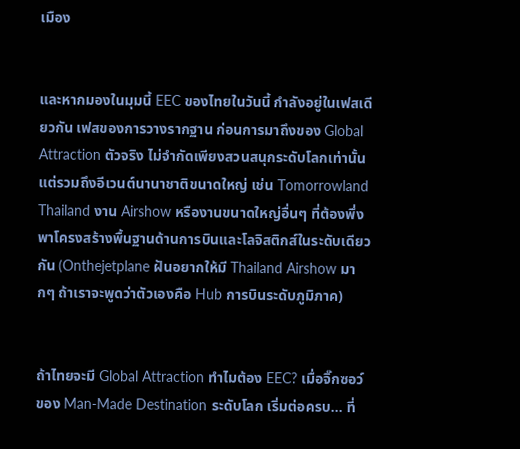เมือง


และหากมองในมุมนี้ EEC ของไทยในวันนี้ กำลังอยู่ในเฟสเดียวกัน เฟสของการวางรากฐาน ก่อนการมาถึงของ Global Attraction ตัวจริง ไม่จำกัดเพียงสวนสนุกระดับโลกเท่านั้น แต่รวมถึงอีเวนต์นานาชาติขนาดใหญ่ เช่น Tomorrowland Thailand งาน Airshow หรืองานขนาดใหญ่อื่นๆ ที่ต้องพึ่งพาโครงสร้างพื้นฐานด้านการบินและโลจิสติกส์ในระดับเดียวกัน (Onthejetplane ฝันอยากให้มี Thailand Airshow มากๆ ถ้าเราจะพูดว่าตัวเองคือ Hub การบินระดับภูมิภาค)


ถ้าไทยจะมี Global Attraction ทำไมต้อง EEC? เมื่อจิ๊กซอว์ของ Man-Made Destination ระดับโลก เริ่มต่อครบ… ที่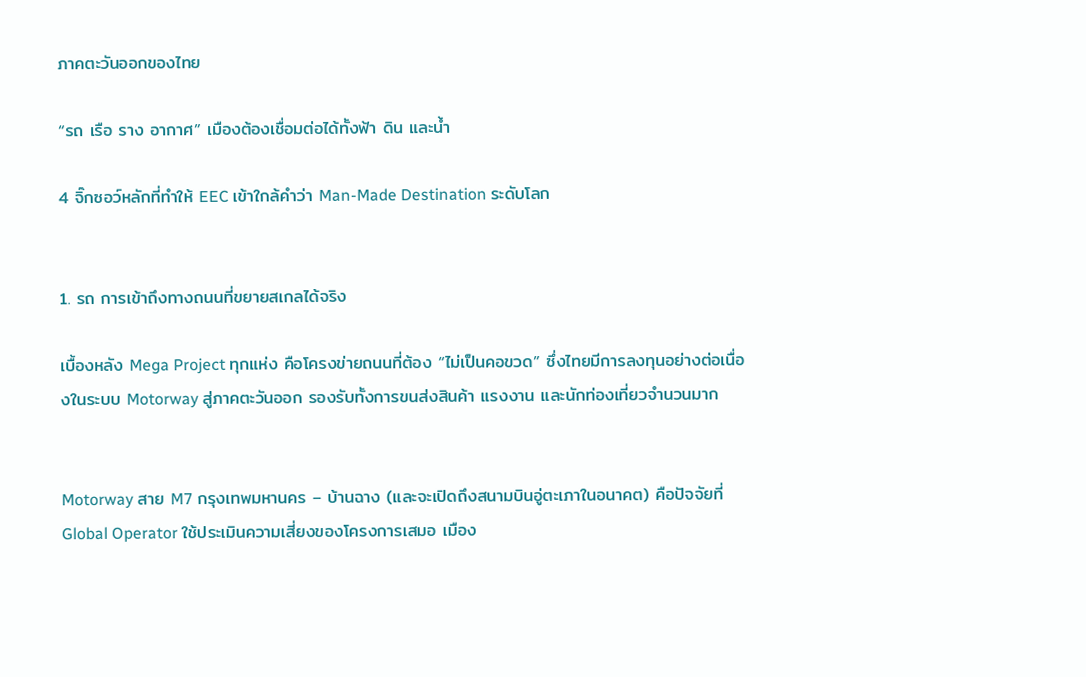ภาคตะวันออกของไทย

“รถ เรือ ราง อากาศ” เมืองต้องเชื่อมต่อได้ทั้งฟ้า ดิน และน้ำ

4 จิ๊กซอว์หลักที่ทำให้ EEC เข้าใกล้คำว่า Man-Made Destination ระดับโลก


1. รถ การเข้าถึงทางถนนที่ขยายสเกลได้จริง

เบื้องหลัง Mega Project ทุกแห่ง คือโครงข่ายถนนที่ต้อง “ไม่เป็นคอขวด” ซึ่งไทยมีการลงทุนอย่างต่อเนื่องในระบบ Motorway สู่ภาคตะวันออก รองรับทั้งการขนส่งสินค้า แรงงาน และนักท่องเที่ยวจำนวนมาก


Motorway สาย M7 กรุงเทพมหานคร – บ้านฉาง (และจะเปิดถึงสนามบินอู่ตะเภาในอนาคต) คือปัจจัยที่ Global Operator ใช้ประเมินความเสี่ยงของโครงการเสมอ เมือง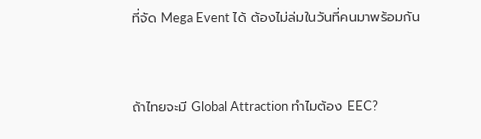ที่จัด Mega Event ได้ ต้องไม่ล่มในวันที่คนมาพร้อมกัน


ถ้าไทยจะมี Global Attraction ทำไมต้อง EEC?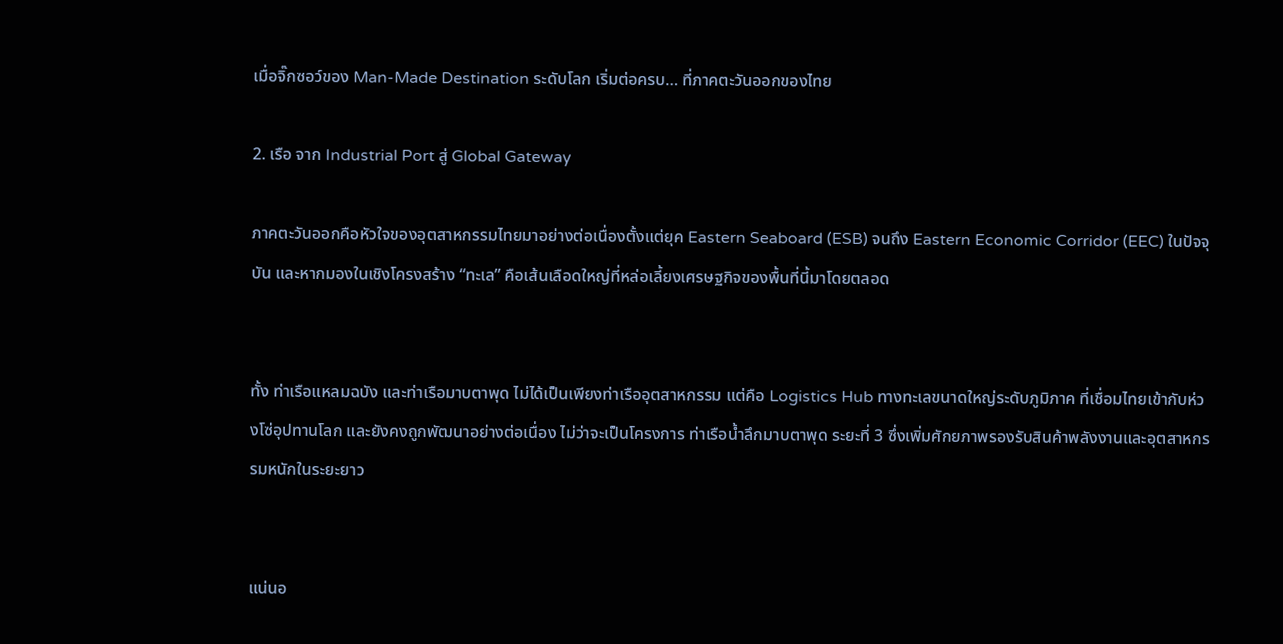เมื่อจิ๊กซอว์ของ Man-Made Destination ระดับโลก เริ่มต่อครบ… ที่ภาคตะวันออกของไทย

2. เรือ จาก Industrial Port สู่ Global Gateway

ภาคตะวันออกคือหัวใจของอุตสาหกรรมไทยมาอย่างต่อเนื่องตั้งแต่ยุค Eastern Seaboard (ESB) จนถึง Eastern Economic Corridor (EEC) ในปัจจุบัน และหากมองในเชิงโครงสร้าง “ทะเล” คือเส้นเลือดใหญ่ที่หล่อเลี้ยงเศรษฐกิจของพื้นที่นี้มาโดยตลอด


ทั้ง ท่าเรือแหลมฉบัง และท่าเรือมาบตาพุด ไม่ได้เป็นเพียงท่าเรืออุตสาหกรรม แต่คือ Logistics Hub ทางทะเลขนาดใหญ่ระดับภูมิภาค ที่เชื่อมไทยเข้ากับห่วงโซ่อุปทานโลก และยังคงถูกพัฒนาอย่างต่อเนื่อง ไม่ว่าจะเป็นโครงการ ท่าเรือน้ำลึกมาบตาพุด ระยะที่ 3 ซึ่งเพิ่มศักยภาพรองรับสินค้าพลังงานและอุตสาหกรรมหนักในระยะยาว


แน่นอ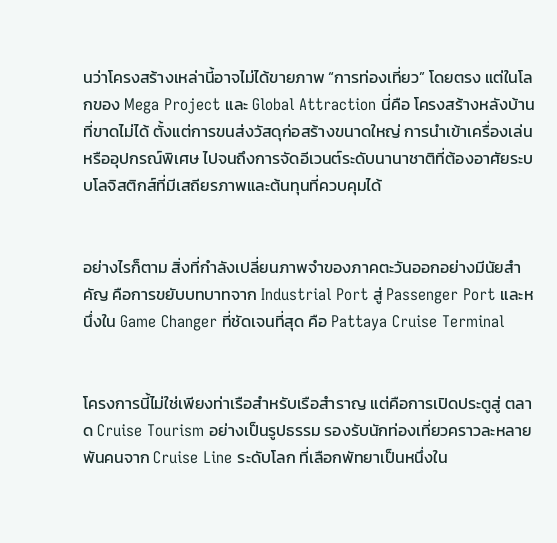นว่าโครงสร้างเหล่านี้อาจไม่ได้ขายภาพ “การท่องเที่ยว” โดยตรง แต่ในโลกของ Mega Project และ Global Attraction นี่คือ โครงสร้างหลังบ้านที่ขาดไม่ได้ ตั้งแต่การขนส่งวัสดุก่อสร้างขนาดใหญ่ การนำเข้าเครื่องเล่นหรืออุปกรณ์พิเศษ ไปจนถึงการจัดอีเวนต์ระดับนานาชาติที่ต้องอาศัยระบบโลจิสติกส์ที่มีเสถียรภาพและต้นทุนที่ควบคุมได้


อย่างไรก็ตาม สิ่งที่กำลังเปลี่ยนภาพจำของภาคตะวันออกอย่างมีนัยสำคัญ คือการขยับบทบาทจาก Industrial Port สู่ Passenger Port และหนึ่งใน Game Changer ที่ชัดเจนที่สุด คือ Pattaya Cruise Terminal


โครงการนี้ไม่ใช่เพียงท่าเรือสำหรับเรือสำราญ แต่คือการเปิดประตูสู่ ตลาด Cruise Tourism อย่างเป็นรูปธรรม รองรับนักท่องเที่ยวคราวละหลายพันคนจาก Cruise Line ระดับโลก ที่เลือกพัทยาเป็นหนึ่งใน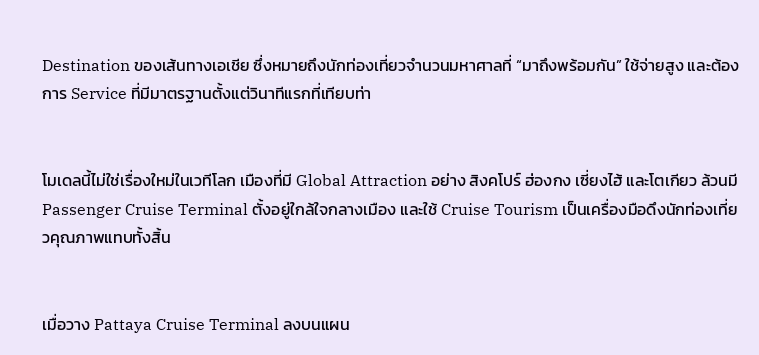Destination ของเส้นทางเอเชีย ซึ่งหมายถึงนักท่องเที่ยวจำนวนมหาศาลที่ “มาถึงพร้อมกัน” ใช้จ่ายสูง และต้องการ Service ที่มีมาตรฐานตั้งแต่วินาทีแรกที่เทียบท่า


โมเดลนี้ไม่ใช่เรื่องใหม่ในเวทีโลก เมืองที่มี Global Attraction อย่าง สิงคโปร์ ฮ่องกง เซี่ยงไฮ้ และโตเกียว ล้วนมี Passenger Cruise Terminal ตั้งอยู่ใกล้ใจกลางเมือง และใช้ Cruise Tourism เป็นเครื่องมือดึงนักท่องเที่ยวคุณภาพแทบทั้งสิ้น


เมื่อวาง Pattaya Cruise Terminal ลงบนแผน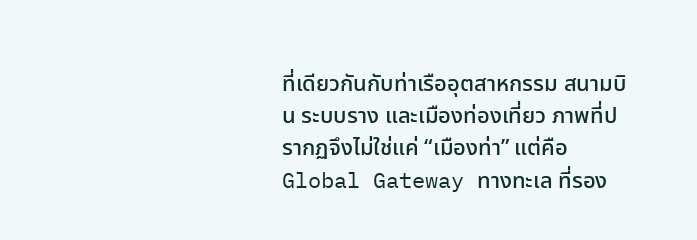ที่เดียวกันกับท่าเรืออุตสาหกรรม สนามบิน ระบบราง และเมืองท่องเที่ยว ภาพที่ปรากฏจึงไม่ใช่แค่ “เมืองท่า” แต่คือ Global Gateway ทางทะเล ที่รอง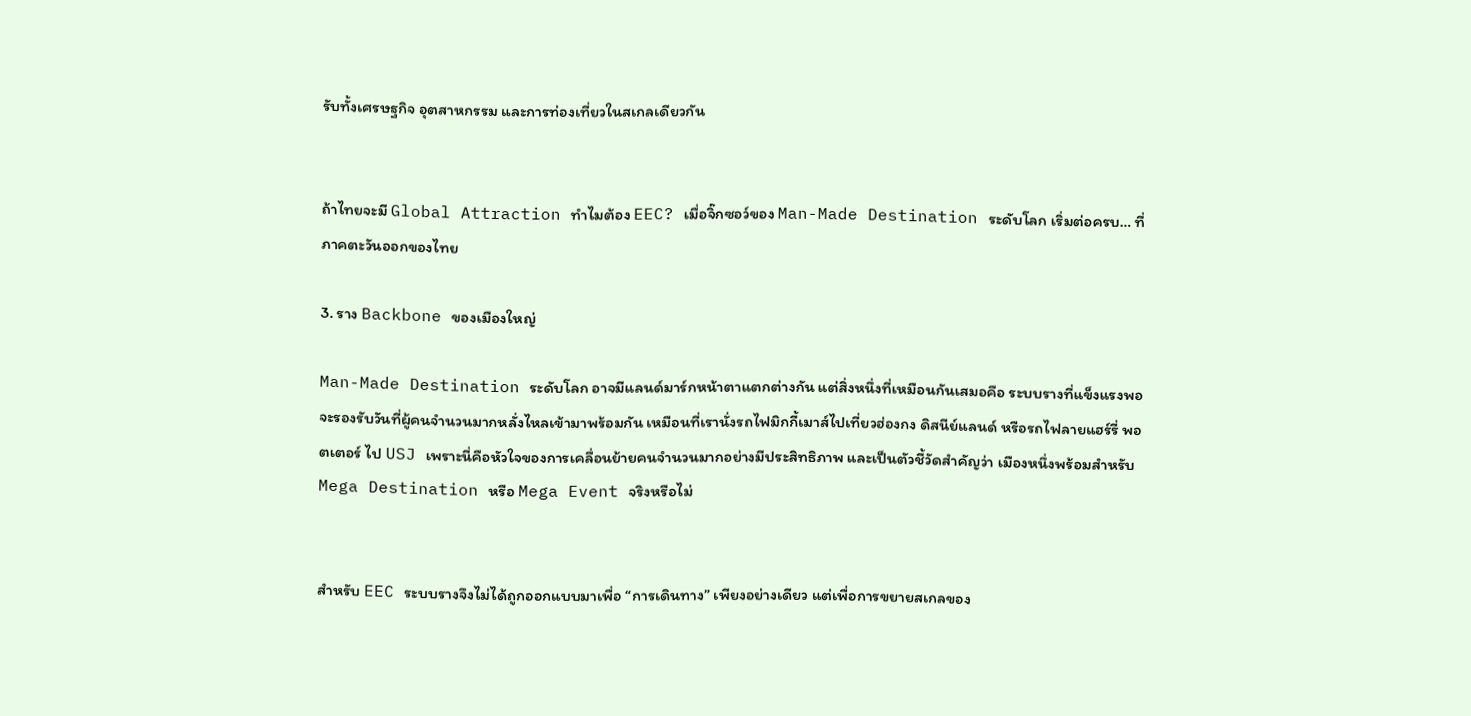รับทั้งเศรษฐกิจ อุตสาหกรรม และการท่องเที่ยวในสเกลเดียวกัน


ถ้าไทยจะมี Global Attraction ทำไมต้อง EEC? เมื่อจิ๊กซอว์ของ Man-Made Destination ระดับโลก เริ่มต่อครบ… ที่ภาคตะวันออกของไทย

3. ราง Backbone ของเมืองใหญ่

Man-Made Destination ระดับโลก อาจมีแลนด์มาร์กหน้าตาแตกต่างกัน แต่สิ่งหนึ่งที่เหมือนกันเสมอคือ ระบบรางที่แข็งแรงพอจะรองรับวันที่ผู้คนจำนวนมากหลั่งไหลเข้ามาพร้อมกัน เหมือนที่เรานั่งรถไฟมิกกี้เมาส์ไปเที่ยวฮ่องกง ดิสนีย์แลนด์ หรือรถไฟลายแฮร์รี่ พอตเตอร์ ไป USJ เพราะนี่คือหัวใจของการเคลื่อนย้ายคนจำนวนมากอย่างมีประสิทธิภาพ และเป็นตัวชี้วัดสำคัญว่า เมืองหนึ่งพร้อมสำหรับ Mega Destination หรือ Mega Event จริงหรือไม่


สำหรับ EEC ระบบรางจึงไม่ได้ถูกออกแบบมาเพื่อ “การเดินทาง” เพียงอย่างเดียว แต่เพื่อการขยายสเกลของ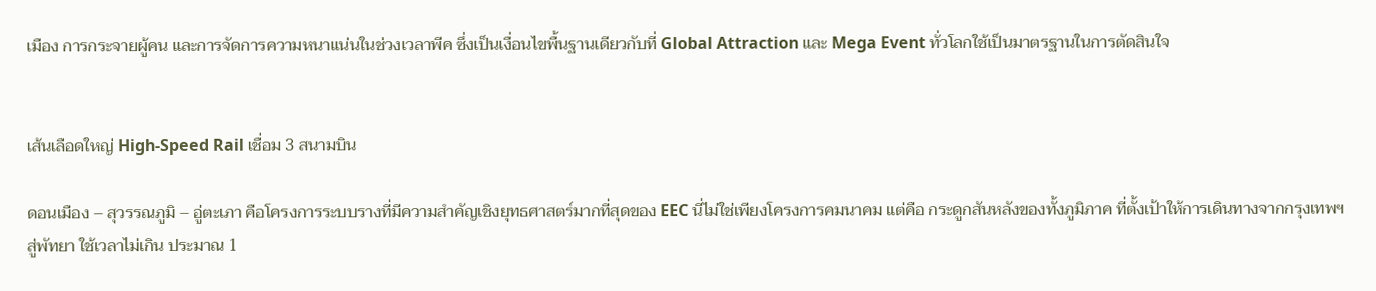เมือง การกระจายผู้คน และการจัดการความหนาแน่นในช่วงเวลาพีค ซึ่งเป็นเงื่อนไขพื้นฐานเดียวกับที่ Global Attraction และ Mega Event ทั่วโลกใช้เป็นมาตรฐานในการตัดสินใจ


เส้นเลือดใหญ่ High-Speed Rail เชื่อม 3 สนามบิน

ดอนเมือง – สุวรรณภูมิ – อู่ตะเภา คือโครงการระบบรางที่มีความสำคัญเชิงยุทธศาสตร์มากที่สุดของ EEC นี่ไม่ใช่เพียงโครงการคมนาคม แต่คือ กระดูกสันหลังของทั้งภูมิภาค ที่ตั้งเป้าให้การเดินทางจากกรุงเทพฯ สู่พัทยา ใช้เวลาไม่เกิน ประมาณ 1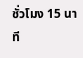ชั่วโมง 15 นาที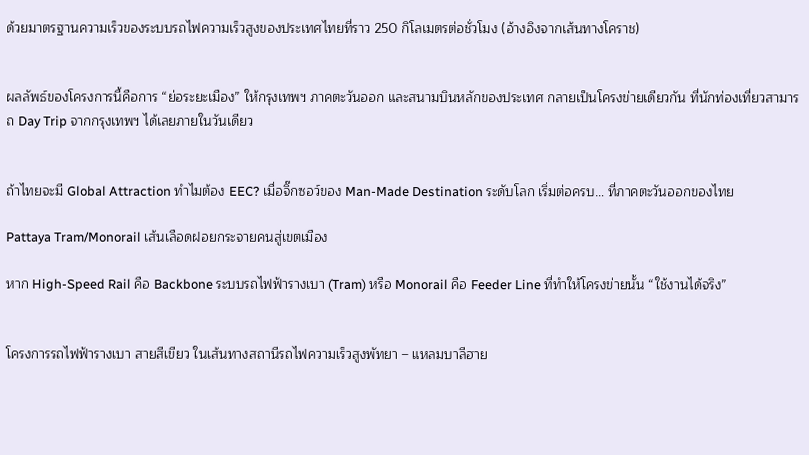ด้วยมาตรฐานความเร็วของระบบรถไฟความเร็วสูงของประเทศไทยที่ราว 250 กิโลเมตรต่อชั่วโมง (อ้างอิงจากเส้นทางโคราช)


ผลลัพธ์ของโครงการนี้คือการ “ย่อระยะเมือง” ให้กรุงเทพฯ ภาคตะวันออก และสนามบินหลักของประเทศ กลายเป็นโครงข่ายเดียวกัน ที่นักท่องเที่ยวสามารถ Day Trip จากกรุงเทพฯ ได้เลยภายในวันเดียว


ถ้าไทยจะมี Global Attraction ทำไมต้อง EEC? เมื่อจิ๊กซอว์ของ Man-Made Destination ระดับโลก เริ่มต่อครบ… ที่ภาคตะวันออกของไทย

Pattaya Tram/Monorail เส้นเลือดฝอยกระจายคนสู่เขตเมือง

หาก High-Speed Rail คือ Backbone ระบบรถไฟฟ้ารางเบา (Tram) หรือ Monorail คือ Feeder Line ที่ทำให้โครงข่ายนั้น “ใช้งานได้จริง”


โครงการรถไฟฟ้ารางเบา สายสีเขียว ในเส้นทางสถานีรถไฟความเร็วสูงพัทยา – แหลมบาลีฮาย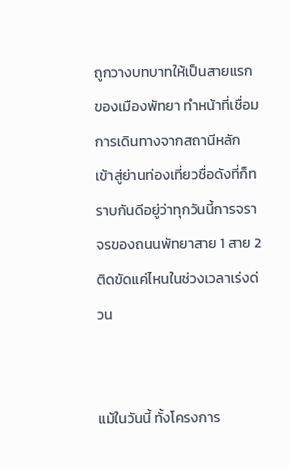ถูกวางบทบาทให้เป็นสายแรกของเมืองพัทยา ทำหน้าที่เชื่อมการเดินทางจากสถานีหลัก เข้าสู่ย่านท่องเที่ยวชื่อดังที่ก็ทราบกันดีอยู่ว่าทุกวันนี้การจราจรของถนนพัทยาสาย 1 สาย 2 ติดขัดแค่ไหนในช่วงเวลาเร่งด่วน


แม้ในวันนี้ ทั้งโครงการ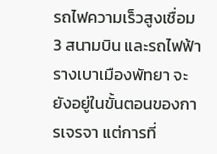รถไฟความเร็วสูงเชื่อม 3 สนามบิน และรถไฟฟ้ารางเบาเมืองพัทยา จะยังอยู่ในขั้นตอนของการเจรจา แต่การที่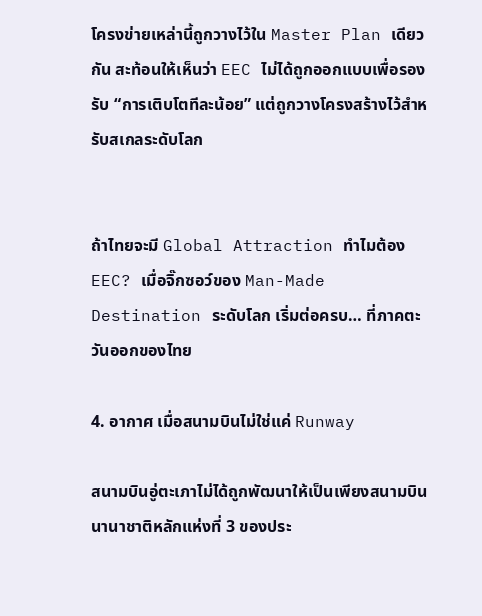โครงข่ายเหล่านี้ถูกวางไว้ใน Master Plan เดียวกัน สะท้อนให้เห็นว่า EEC ไม่ได้ถูกออกแบบเพื่อรองรับ “การเติบโตทีละน้อย” แต่ถูกวางโครงสร้างไว้สำหรับสเกลระดับโลก


ถ้าไทยจะมี Global Attraction ทำไมต้อง EEC? เมื่อจิ๊กซอว์ของ Man-Made Destination ระดับโลก เริ่มต่อครบ… ที่ภาคตะวันออกของไทย

4. อากาศ เมื่อสนามบินไม่ใช่แค่ Runway

สนามบินอู่ตะเภาไม่ได้ถูกพัฒนาให้เป็นเพียงสนามบินนานาชาติหลักแห่งที่ 3 ของประ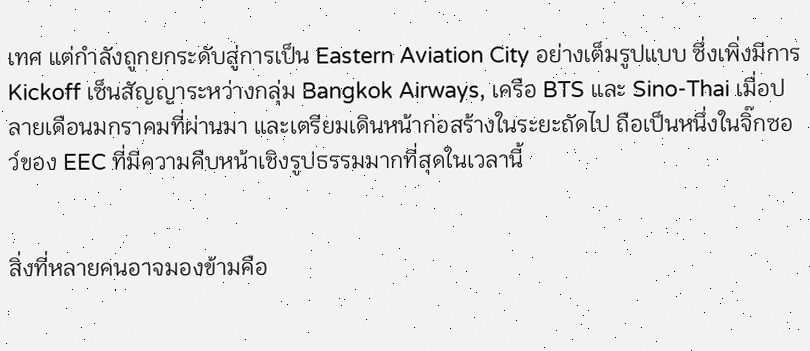เทศ แต่กำลังถูกยกระดับสู่การเป็น Eastern Aviation City อย่างเต็มรูปแบบ ซึ่งเพิ่งมีการ Kickoff เซ็นสัญญาระหว่างกลุ่ม Bangkok Airways, เครือ BTS และ Sino-Thai เมื่อปลายเดือนมกราคมที่ผ่านมา และเตรียมเดินหน้าก่อสร้างในระยะถัดไป ถือเป็นหนึ่งในจิ๊กซอว์ของ EEC ที่มีความคืบหน้าเชิงรูปธรรมมากที่สุดในเวลานี้


สิ่งที่หลายคนอาจมองข้ามคือ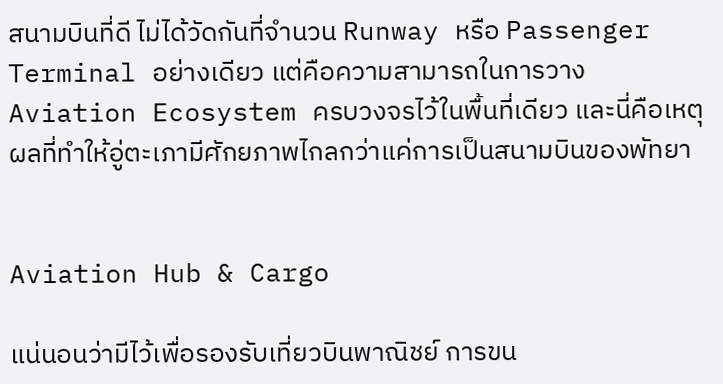สนามบินที่ดี ไม่ได้วัดกันที่จำนวน Runway หรือ Passenger Terminal อย่างเดียว แต่คือความสามารถในการวาง Aviation Ecosystem ครบวงจรไว้ในพื้นที่เดียว และนี่คือเหตุผลที่ทำให้อู่ตะเภามีศักยภาพไกลกว่าแค่การเป็นสนามบินของพัทยา


Aviation Hub & Cargo

แน่นอนว่ามีไว้เพื่อรองรับเที่ยวบินพาณิชย์ การขน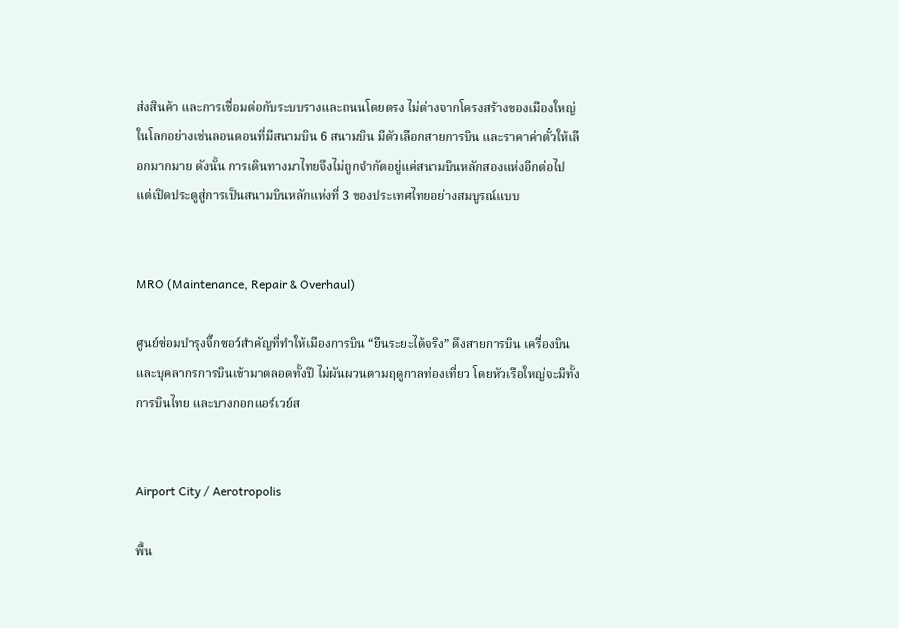ส่งสินค้า และการเชื่อมต่อกับระบบรางและถนนโดยตรง ไม่ต่างจากโครงสร้างของเมืองใหญ่ในโลกอย่างเช่นลอนดอนที่มีสนามบิน 6 สนามบิน มีตัวเลือกสายการบิน และราคาค่าตั๋วให้เลือกมากมาย ดังนั้น การเดินทางมาไทยจึงไม่ถูกจำกัดอยู่แค่สนามบินหลักสองแห่งอีกต่อไป แต่เปิดประตูสู่การเป็นสนามบินหลักแห่งที่ 3 ของประเทศไทยอย่างสมบูรณ์แบบ


MRO (Maintenance, Repair & Overhaul)

ศูนย์ซ่อมบำรุงจิ๊กซอว์สำคัญที่ทำให้เมืองการบิน “ยืนระยะได้จริง” ดึงสายการบิน เครื่องบิน และบุคลากรการบินเข้ามาตลอดทั้งปี ไม่ผันผวนตามฤดูกาลท่องเที่ยว โดยหัวเรือใหญ่จะมีทั้งการบินไทย และบางกอกแอร์เวย์ส


Airport City / Aerotropolis

พื้น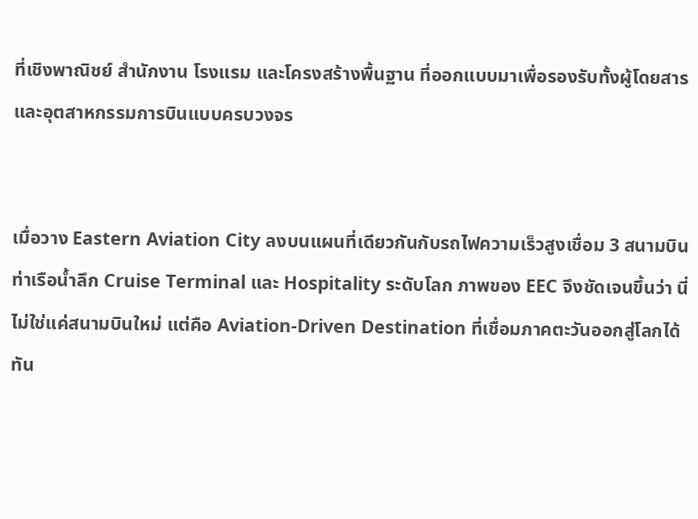ที่เชิงพาณิชย์ สำนักงาน โรงแรม และโครงสร้างพื้นฐาน ที่ออกแบบมาเพื่อรองรับทั้งผู้โดยสาร และอุตสาหกรรมการบินแบบครบวงจร


เมื่อวาง Eastern Aviation City ลงบนแผนที่เดียวกันกับรถไฟความเร็วสูงเชื่อม 3 สนามบิน ท่าเรือน้ำลึก Cruise Terminal และ Hospitality ระดับโลก ภาพของ EEC จึงชัดเจนขึ้นว่า นี่ไม่ใช่แค่สนามบินใหม่ แต่คือ Aviation-Driven Destination ที่เชื่อมภาคตะวันออกสู่โลกได้ทัน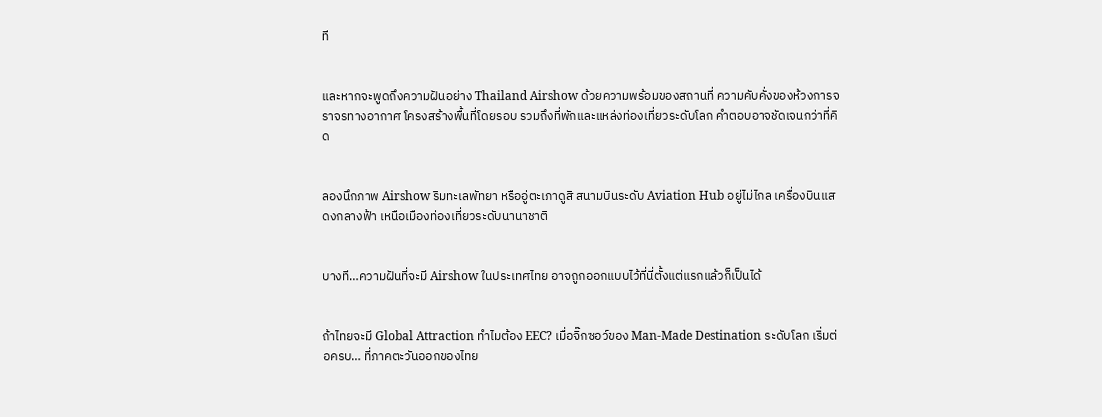ที


และหากจะพูดถึงความฝันอย่าง Thailand Airshow ด้วยความพร้อมของสถานที่ ความคับคั่งของห้วงการจราจรทางอากาศ โครงสร้างพื้นที่โดยรอบ รวมถึงที่พักและแหล่งท่องเที่ยวระดับโลก คำตอบอาจชัดเจนกว่าที่คิด


ลองนึกภาพ Airshow ริมทะเลพัทยา หรืออู่ตะเภาดูสิ สนามบินระดับ Aviation Hub อยู่ไม่ไกล เครื่องบินแสดงกลางฟ้า เหนือเมืองท่องเที่ยวระดับนานาชาติ


บางที…ความฝันที่จะมี Airshow ในประเทศไทย อาจถูกออกแบบไว้ที่นี่ตั้งแต่แรกแล้วก็เป็นได้


ถ้าไทยจะมี Global Attraction ทำไมต้อง EEC? เมื่อจิ๊กซอว์ของ Man-Made Destination ระดับโลก เริ่มต่อครบ… ที่ภาคตะวันออกของไทย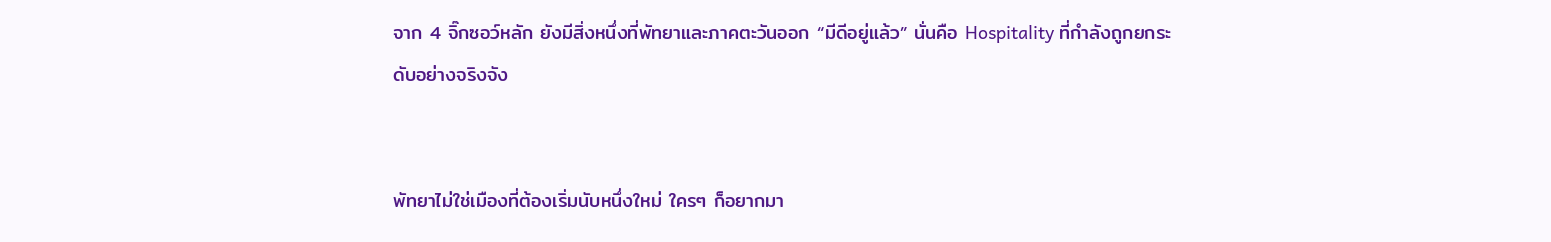จาก 4 จิ๊กซอว์หลัก ยังมีสิ่งหนึ่งที่พัทยาและภาคตะวันออก “มีดีอยู่แล้ว” นั่นคือ Hospitality ที่กำลังถูกยกระดับอย่างจริงจัง


พัทยาไม่ใช่เมืองที่ต้องเริ่มนับหนึ่งใหม่ ใครๆ ก็อยากมา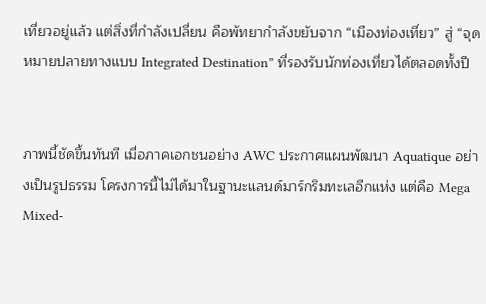เที่ยวอยู่แล้ว แต่สิ่งที่กำลังเปลี่ยน คือพัทยากำลังขยับจาก “เมืองท่องเที่ยว” สู่ “จุดหมายปลายทางแบบ Integrated Destination” ที่รองรับนักท่องเที่ยวได้ตลอดทั้งปี


ภาพนี้ชัดขึ้นทันที เมื่อภาคเอกชนอย่าง AWC ประกาศแผนพัฒนา Aquatique อย่างเป็นรูปธรรม โครงการนี้ไม่ได้มาในฐานะแลนด์มาร์กริมทะเลอีกแห่ง แต่คือ Mega Mixed-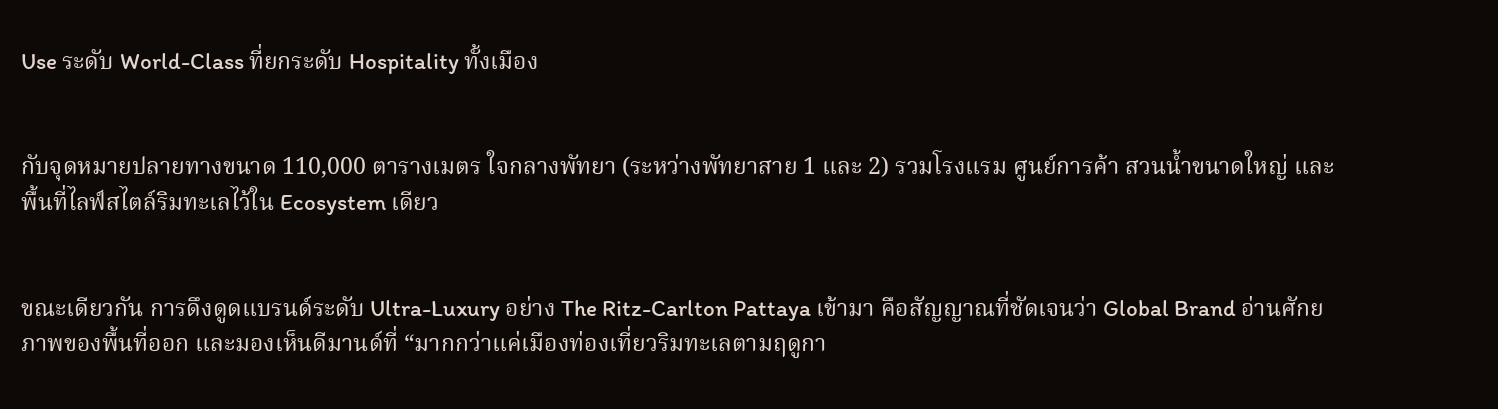Use ระดับ World-Class ที่ยกระดับ Hospitality ทั้งเมือง


กับจุดหมายปลายทางขนาด 110,000 ตารางเมตร ใจกลางพัทยา (ระหว่างพัทยาสาย 1 และ 2) รวมโรงแรม ศูนย์การค้า สวนน้ำขนาดใหญ่ และพื้นที่ไลฟ์สไตล์ริมทะเลไว้ใน Ecosystem เดียว


ขณะเดียวกัน การดึงดูดแบรนด์ระดับ Ultra-Luxury อย่าง The Ritz-Carlton Pattaya เข้ามา คือสัญญาณที่ชัดเจนว่า Global Brand อ่านศักยภาพของพื้นที่ออก และมองเห็นดีมานด์ที่ “มากกว่าแค่เมืองท่องเที่ยวริมทะเลตามฤดูกา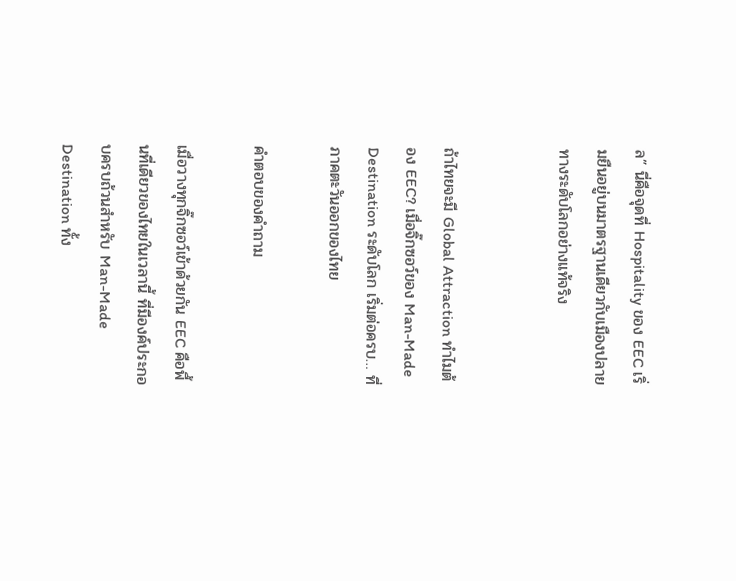ล” นี่คือจุดที่ Hospitality ของ EEC เริ่มยืนอยู่บนมาตรฐานเดียวกับเมืองปลายทางระดับโลกอย่างแท้จริง


ถ้าไทยจะมี Global Attraction ทำไมต้อง EEC? เมื่อจิ๊กซอว์ของ Man-Made Destination ระดับโลก เริ่มต่อครบ… ที่ภาคตะวันออกของไทย

คำตอบของคำถาม

เมื่อวางทุกจิ๊กซอว์เข้าด้วยกัน EEC คือพื้นที่เดียวของไทยในเวลานี้ ที่มีองค์ประกอบครบถ้วนสำหรับ Man-Made Destination ทั้ง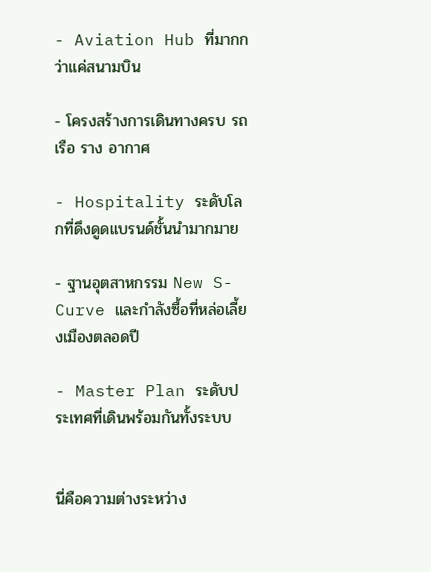- Aviation Hub ที่มากกว่าแค่สนามบิน

- โครงสร้างการเดินทางครบ รถ เรือ ราง อากาศ

- Hospitality ระดับโลกที่ดึงดูดแบรนด์ชั้นนำมากมาย

- ฐานอุตสาหกรรม New S-Curve และกำลังซื้อที่หล่อเลี้ยงเมืองตลอดปี

- Master Plan ระดับประเทศที่เดินพร้อมกันทั้งระบบ


นี่คือความต่างระหว่าง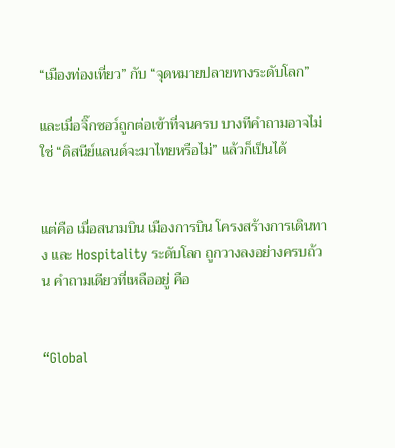“เมืองท่องเที่ยว” กับ “จุดหมายปลายทางระดับโลก”

และเมื่อจิ๊กซอว์ถูกต่อเข้าที่จนครบ บางทีคำถามอาจไม่ใช่ “ดิสนีย์แลนด์จะมาไทยหรือไม่” แล้วก็เป็นได้


แต่คือ เมื่อสนามบิน เมืองการบิน โครงสร้างการเดินทาง และ Hospitality ระดับโลก ถูกวางลงอย่างครบถ้วน คำถามเดียวที่เหลืออยู่ คือ


“Global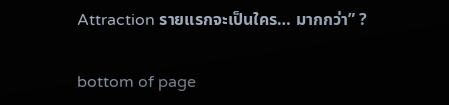Attraction รายแรกจะเป็นใคร… มากกว่า” ?

bottom of page